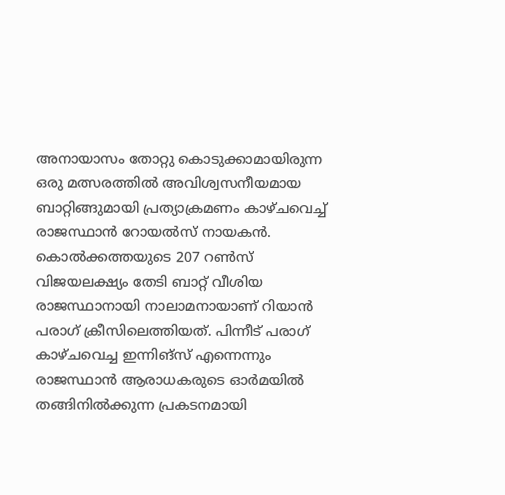അനായാസം തോറ്റു കൊടുക്കാമായിരുന്ന ഒരു മത്സരത്തില്‍ അവിശ്വസനീയമായ ബാറ്റിങ്ങുമായി പ്രത്യാക്രമണം കാഴ്ചവെച്ച്‌ രാജസ്ഥാൻ റോയല്‍സ് നായകൻ. കൊല്‍ക്കത്തയുടെ 207 റണ്‍സ് വിജയലക്ഷ്യം തേടി ബാറ്റ് വീശിയ രാജസ്ഥാനായി നാലാമനായാണ് റിയാൻ പരാഗ് ക്രീസിലെത്തിയത്. പിന്നീട് പരാഗ് കാഴ്ചവെച്ച ഇന്നിങ്സ് എന്നെന്നും രാജസ്ഥാൻ ആരാധകരുടെ ഓർമയില്‍ തങ്ങിനില്‍ക്കുന്ന പ്രകടനമായി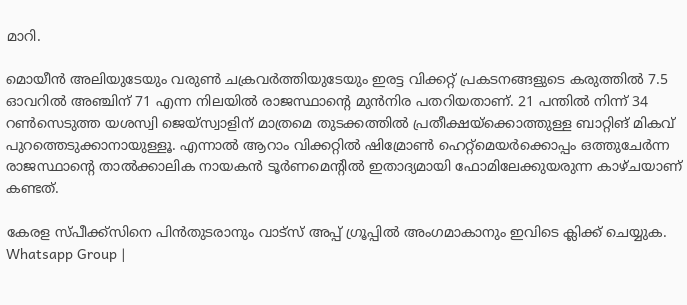മാറി.

മൊയീൻ അലിയുടേയും വരുണ്‍ ചക്രവർത്തിയുടേയും ഇരട്ട വിക്കറ്റ് പ്രകടനങ്ങളുടെ കരുത്തില്‍ 7.5 ഓവറില്‍ അഞ്ചിന് 71 എന്ന നിലയില്‍ രാജസ്ഥാൻ്റെ മുൻനിര പതറിയതാണ്. 21 പന്തില്‍ നിന്ന് 34 റണ്‍സെടുത്ത യശസ്വി ജെയ്സ്വാളിന് മാത്രമെ തുടക്കത്തില്‍ പ്രതീക്ഷയ്ക്കൊത്തുള്ള ബാറ്റിങ് മികവ് പുറത്തെടുക്കാനായുള്ളൂ. എന്നാല്‍ ആറാം വിക്കറ്റില്‍ ഷിമ്രോണ്‍ ഹെറ്റ്‌മെയർക്കൊപ്പം ഒത്തുചേർന്ന രാജസ്ഥാൻ്റെ താല്‍ക്കാലിക നായകൻ ടൂർണമെൻ്റില്‍ ഇതാദ്യമായി ഫോമിലേക്കുയരുന്ന കാഴ്ചയാണ് കണ്ടത്.

കേരള സ്പീക്ക്സിനെ പിൻതുടരാനും വാട്സ് അപ്പ് ഗ്രൂപ്പിൽ അംഗമാകാനും ഇവിടെ ക്ലിക്ക് ചെയ്യുക. Whatsapp Group |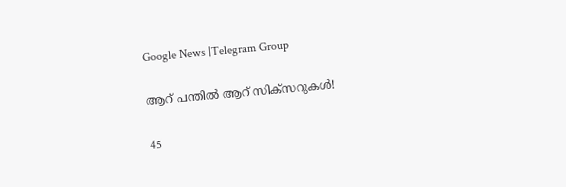Google News |Telegram Group

ആറ് പന്തില്‍ ആറ് സിക്സറുകള്‍!

45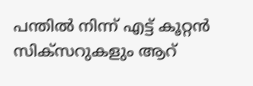പന്തില്‍ നിന്ന് എട്ട് കൂറ്റൻ സിക്സറുകളും ആറ്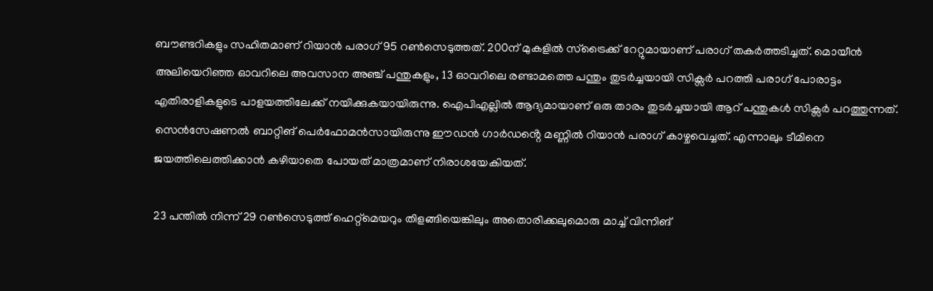ബൗണ്ടറികളും സഹിതമാണ് റിയാൻ പരാഗ് 95 റണ്‍സെടുത്തത്. 200ന് മുകളില്‍ സ്ട്രൈക്ക് റേറ്റുമായാണ് പരാഗ് തകർത്തടിച്ചത്. മൊയീൻ അലിയെറിഞ്ഞ ഓവറിലെ അവസാന അഞ്ച് പന്തുകളും, 13 ഓവറിലെ രണ്ടാമത്തെ പന്തും തുടർച്ചയായി സിക്സർ പറത്തി പരാഗ് പോരാട്ടം എതിരാളികളുടെ പാളയത്തിലേക്ക് നയിക്കുകയായിരുന്നു. ഐപിഎല്ലില്‍ ആദ്യമായാണ് ഒരു താരം തുടർച്ചയായി ആറ് പന്തുകള്‍ സിക്സർ പറത്തുന്നത്. സെൻസേഷണല്‍ ബാറ്റിങ് പെർഫോമൻസായിരുന്നു ഈഡൻ ഗാർഡൻ്റെ മണ്ണില്‍ റിയാൻ പരാഗ് കാഴ്ചവെച്ചത്. എന്നാലും ടീമിനെ ജയത്തിലെത്തിക്കാൻ കഴിയാതെ പോയത് മാത്രമാണ് നിരാശയേകിയത്.

23 പന്തില്‍ നിന്ന് 29 റണ്‍സെടുത്ത് ഹെറ്റ്മെയറും തിളങ്ങിയെങ്കിലും അതൊരിക്കലുമൊരു മാച്ച്‌ വിന്നിങ്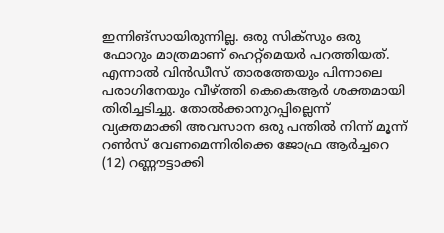ഇന്നിങ്സായിരുന്നില്ല. ഒരു സിക്സും ഒരു ഫോറും മാത്രമാണ് ഹെറ്റ്മെയർ പറത്തിയത്. എന്നാല്‍ വിൻഡീസ് താരത്തേയും പിന്നാലെ പരാഗിനേയും വീഴ്ത്തി കെകെആർ ശക്തമായി തിരിച്ചടിച്ചു. തോല്‍ക്കാനുറപ്പില്ലെന്ന് വ്യക്തമാക്കി അവസാന ഒരു പന്തില്‍ നിന്ന് മൂന്ന് റണ്‍സ് വേണമെന്നിരിക്കെ ജോഫ്ര ആർച്ചറെ (12) റണ്ണൗട്ടാക്കി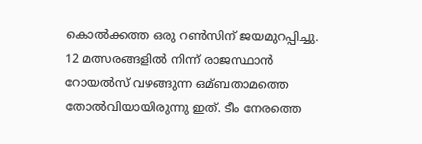കൊല്‍ക്കത്ത ഒരു റണ്‍സിന് ജയമുറപ്പിച്ചു. 12 മത്സരങ്ങളില്‍ നിന്ന് രാജസ്ഥാൻ റോയല്‍സ് വഴങ്ങുന്ന ഒമ്ബതാമത്തെ തോല്‍വിയായിരുന്നു ഇത്. ടീം നേരത്തെ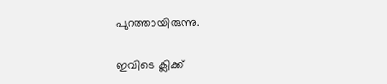പുറത്തായിരുന്നു.

ഇവിടെ ക്ലിക്ക്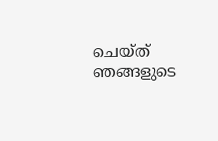ചെയ്ത് ഞങ്ങളുടെ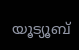യൂട്യൂബ്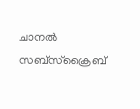ചാനൽ സബ്സ്ക്രൈബ്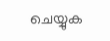ചെയ്യുക